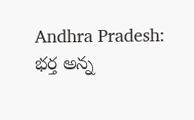Andhra Pradesh: భర్త అన్న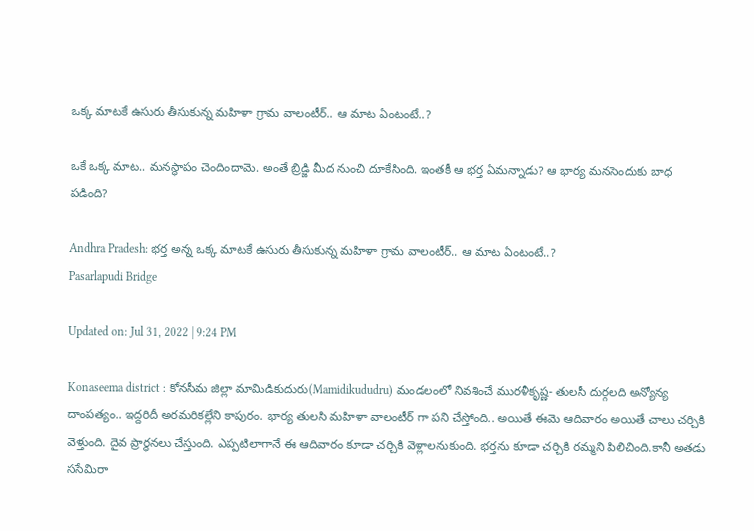ఒక్క మాటకే ఉసురు తీసుకున్న మహిళా గ్రామ వాలంటీర్.. ఆ మాట ఏంటంటే..?

ఒకే ఒక్క మాట.. మనస్థాపం చెందిందామె. అంతే బ్రిడ్జి మీద నుంచి దూకేసింది. ఇంతకీ ఆ భర్త ఏమన్నాడు? ఆ భార్య మనసెందుకు బాధ పడింది?

Andhra Pradesh: భర్త అన్న ఒక్క మాటకే ఉసురు తీసుకున్న మహిళా గ్రామ వాలంటీర్.. ఆ మాట ఏంటంటే..?
Pasarlapudi Bridge

Updated on: Jul 31, 2022 | 9:24 PM

Konaseema district : కోనసీమ జిల్లా మామిడికుదురు(Mamidikududru) మండలంలో నివశించే మురళీకృష్ణ- తులసీ దుర్గలది అన్యోన్య దాంపత్యం.. ఇద్దరిదీ అరమరికల్లేని కాపురం. భార్య తులసి మహిళా వాలంటీర్ గా పని చేస్తోంది.. అయితే ఈమె ఆదివారం అయితే చాలు చర్చికి వెళ్తుంది. దైవ ప్రార్ధనలు చేస్తుంది. ఎప్పటిలాగానే ఈ ఆదివారం కూడా చర్చికి వెళ్లాలనుకుంది. భర్తను కూడా చర్చికి రమ్మని పిలిచింది.కానీ అతడు ససేమిరా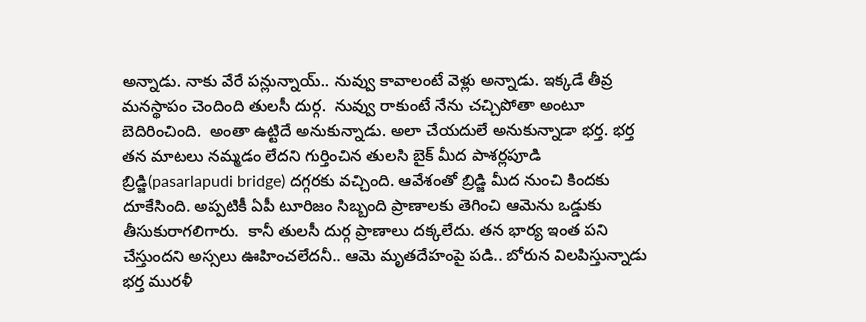అన్నాడు. నాకు వేరే పన్లున్నాయ్.. నువ్వు కావాలంటే వెళ్లు అన్నాడు. ఇక్కడే తీవ్ర మనస్థాపం చెందింది తులసీ దుర్గ.  నువ్వు రాకుంటే నేను చచ్చిపోతా అంటూ బెదిరించింది.  అంతా ఉట్టిదే అనుకున్నాడు. అలా చేయదులే అనుకున్నాడా భర్త. భర్త తన మాటలు నమ్మడం లేదని గుర్తించిన తులసి బైక్ మీద పాశర్లపూడి బ్రిడ్జి(pasarlapudi bridge) దగ్గరకు వచ్చింది. ఆవేశంతో బ్రిడ్జి మీద నుంచి కిందకు దూకేసింది. అప్పటికీ ఏపీ టూరిజం సిబ్బంది ప్రాణాలకు తెగించి ఆమెను ఒడ్డుకు తీసుకురాగలిగారు.  కానీ తులసీ దుర్గ ప్రాణాలు దక్కలేదు. తన భార్య ఇంత పని చేస్తుందని అస్సలు ఊహించలేదనీ.. ఆమె మృతదేహంపై పడి.. బోరున విలపిస్తున్నాడు భర్త మురళీ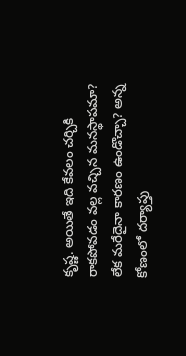కృష్ణ. అయితే ఇది కేవలం చర్చికి రాకపోవడం వల్ల వచ్చిన మనస్థాపమా? లేక మరేదైనా కారణం ఉండొచ్చా? అన్న కోణంలో దర్యాప్తు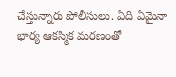చేస్తున్నారు పోలీసులు. ఏది ఏమైనా భార్య ఆకస్మిక మరణంతో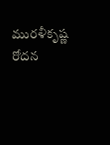మురళీకృష్ణ రోదన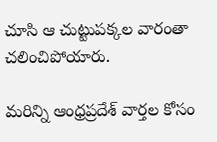చూసి ఆ చుట్టుపక్కల వారంతా చలించిపోయారు.

మరిన్ని ఆంధ్రప్రదేశ్ వార్తల కోసం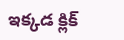ఇక్కడ క్లిక్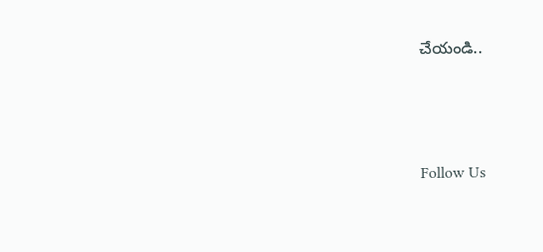చేయండి..





Follow Us